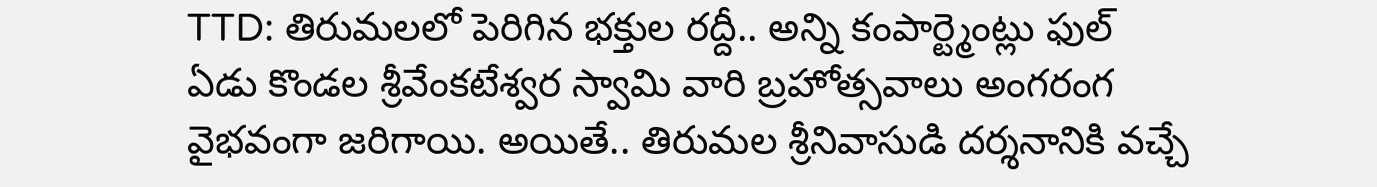TTD: తిరుమలలో పెరిగిన భక్తుల రద్దీ.. అన్ని కంపార్ట్మెంట్లు ఫుల్
ఏడు కొండల శ్రీవేంకటేశ్వర స్వామి వారి బ్రహోత్సవాలు అంగరంగ వైభవంగా జరిగాయి. అయితే.. తిరుమల శ్రీనివాసుడి దర్శనానికి వచ్చే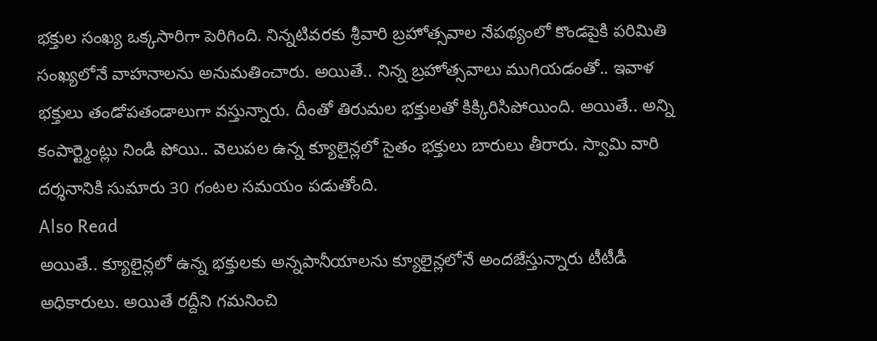భక్తుల సంఖ్య ఒక్కసారిగా పెరిగింది. నిన్నటివరకు శ్రీవారి బ్రహోత్సవాల నేపథ్యంలో కొండపైకి పరిమితి సంఖ్యలోనే వాహనాలను అనుమతించారు. అయితే.. నిన్న బ్రహోత్సవాలు ముగియడంతో.. ఇవాళ భక్తులు తండోపతండాలుగా వస్తున్నారు. దీంతో తిరుమల భక్తులతో కిక్కిరిసిపోయింది. అయితే.. అన్ని కంపార్ట్మెంట్లు నిండి పోయి.. వెలుపల ఉన్న క్యూలైన్లలో సైతం భక్తులు బారులు తీరారు. స్వామి వారి దర్శనానికి సుమారు 30 గంటల సమయం పడుతోంది.
Also Read
అయితే.. క్యూలైన్లలో ఉన్న భక్తులకు అన్నపానీయాలను క్యూలైన్లలోనే అందజేస్తున్నారు టీటీడీ అధికారులు. అయితే రద్దీని గమనించి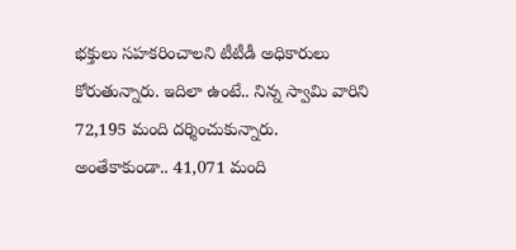భక్తులు సహకరించాలని టీటీడీ అధికారులు కోరుతున్నారు. ఇదిలా ఉంటే.. నిన్న స్వామి వారిని 72,195 మంది దర్శించుకున్నారు. అంతేకాకుండా.. 41,071 మంది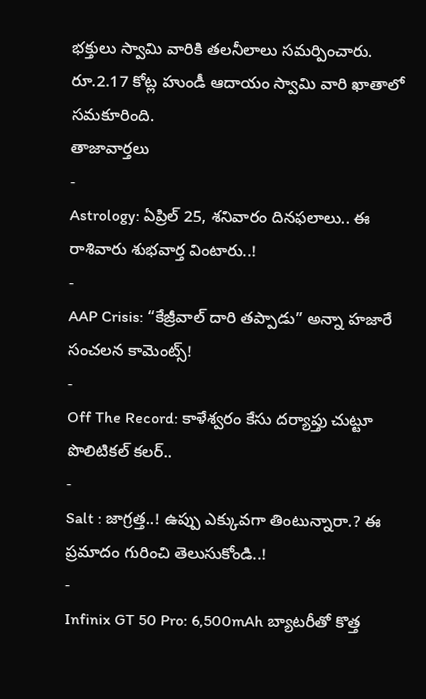భక్తులు స్వామి వారికి తలనీలాలు సమర్పించారు. రూ.2.17 కోట్ల హుండీ ఆదాయం స్వామి వారి ఖాతాలో సమకూరింది.
తాజావార్తలు
-
Astrology: ఏప్రిల్ 25, శనివారం దినఫలాలు.. ఈ రాశివారు శుభవార్త వింటారు..!
-
AAP Crisis: “కేజ్రీవాల్ దారి తప్పాడు” అన్నా హజారే సంచలన కామెంట్స్!
-
Off The Record: కాళేశ్వరం కేసు దర్యాప్తు చుట్టూ పొలిటికల్ కలర్..
-
Salt : జాగ్రత్త..! ఉప్పు ఎక్కువగా తింటున్నారా.? ఈ ప్రమాదం గురించి తెలుసుకోండి..!
-
Infinix GT 50 Pro: 6,500mAh బ్యాటరీతో కొత్త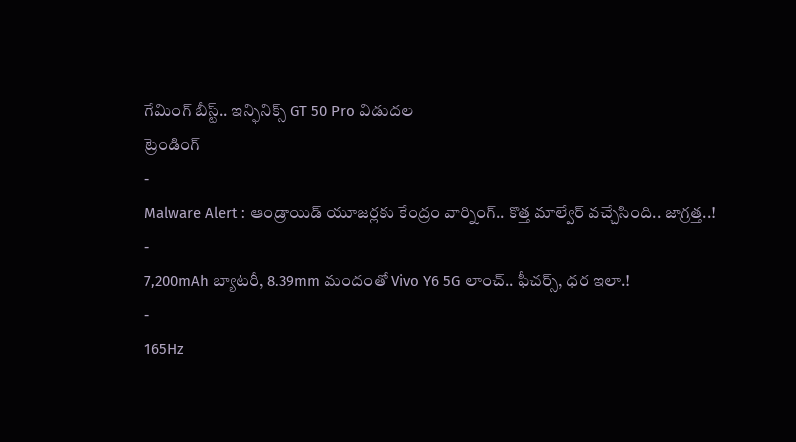గేమింగ్ బీస్ట్.. ఇన్ఫినిక్స్ GT 50 Pro విడుదల
ట్రెండింగ్
-
Malware Alert : ఆండ్రాయిడ్ యూజర్లకు కేంద్రం వార్నింగ్.. కొత్త మాల్వేర్ వచ్చేసింది.. జాగ్రత్త..!
-
7,200mAh బ్యాటరీ, 8.39mm మందంతో Vivo Y6 5G లాంచ్.. ఫీచర్స్, ధర ఇలా.!
-
165Hz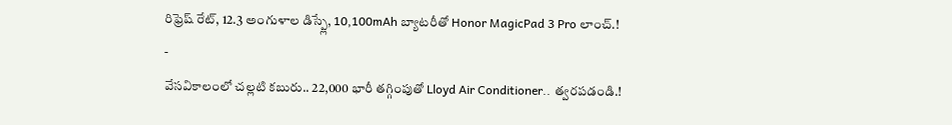రిఫ్రెష్ రేట్, 12.3 అంగుళాల డిస్ప్లే, 10,100mAh బ్యాటరీతో Honor MagicPad 3 Pro లాంచ్.!
-
వేసవికాలంలో చల్లటి కబురు.. 22,000 భారీ తగ్గింపుతో Lloyd Air Conditioner.. త్వరపడండి.!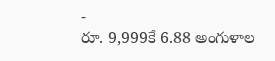-
రూ. 9,999కే 6.88 అంగుళాల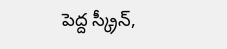పెద్ద స్క్రీన్,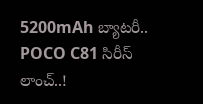5200mAh బ్యాటరీ.. POCO C81 సిరీస్ లాంచ్..!